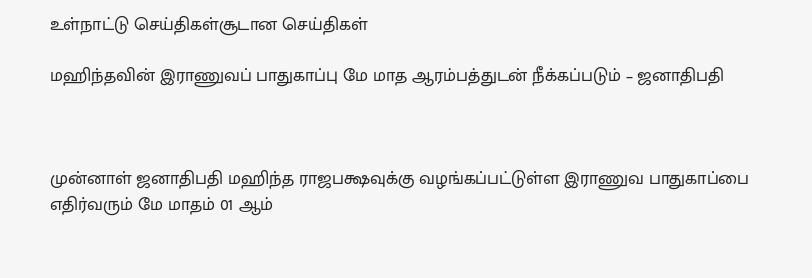உள்நாட்டு செய்திகள்சூடான செய்திகள்

மஹிந்தவின் இராணுவப் பாதுகாப்பு மே மாத ஆரம்பத்துடன் நீக்கப்படும் – ஜனாதிபதி



முன்னாள் ஜனாதிபதி மஹிந்த ராஜபக்ஷவுக்கு வழங்கப்பட்டுள்ள இராணுவ பாதுகாப்பை எதிர்வரும் மே மாதம் 01 ஆம்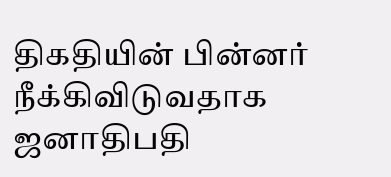திகதியின் பின்னர் நீக்கிவிடுவதாக ஜனாதிபதி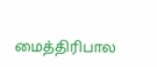மைத்திரிபால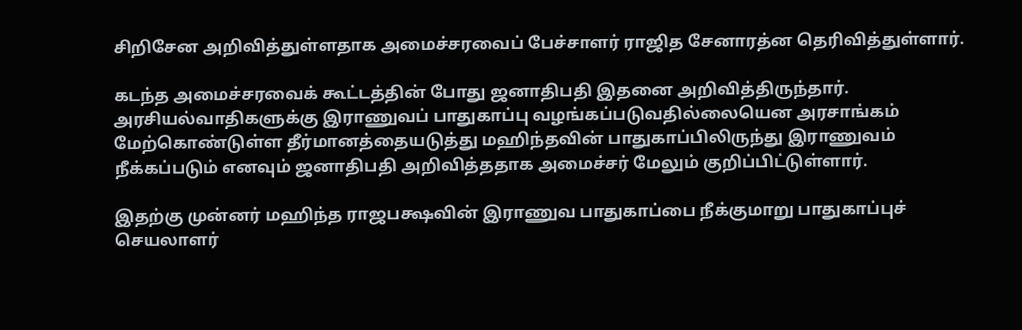சிறிசேன அறிவித்துள்ளதாக அமைச்சரவைப் பேச்சாளர் ராஜித சேனாரத்ன தெரிவித்துள்ளார்.

கடந்த அமைச்சரவைக் கூட்டத்தின் போது ஜனாதிபதி இதனை அறிவித்திருந்தார். அரசியல்வாதிகளுக்கு இராணுவப் பாதுகாப்பு வழங்கப்படுவதில்லையென அரசாங்கம் மேற்கொண்டுள்ள தீர்மானத்தையடுத்து மஹிந்தவின் பாதுகாப்பிலிருந்து இராணுவம் நீக்கப்படும் எனவும் ஜனாதிபதி அறிவித்ததாக அமைச்சர் மேலும் குறிப்பிட்டுள்ளார்.

இதற்கு முன்னர் மஹிந்த ராஜபக்ஷவின் இராணுவ பாதுகாப்பை நீக்குமாறு பாதுகாப்புச் செயலாளர்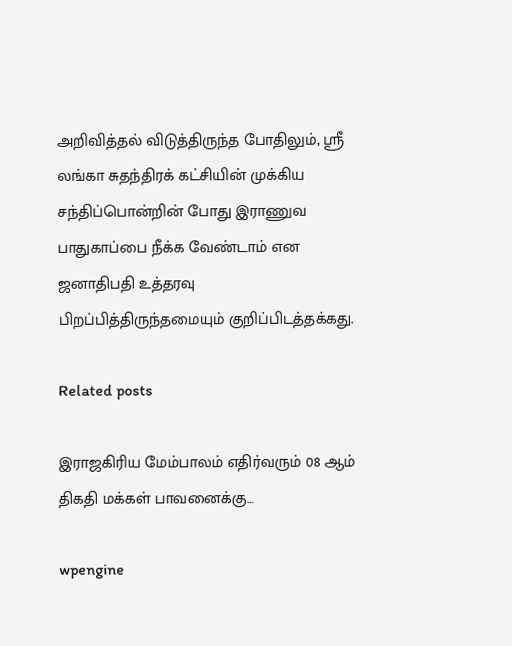அறிவித்தல் விடுத்திருந்த போதிலும், ஸ்ரீ லங்கா சுதந்திரக் கட்சியின் முக்கிய சந்திப்பொன்றின் போது இராணுவ பாதுகாப்பை நீக்க வேண்டாம் என ஜனாதிபதி உத்தரவு பிறப்பித்திருந்தமையும் குறிப்பிடத்தக்கது.

Related posts

இராஜகிரிய மேம்பாலம் எதிர்வரும் 08 ஆம் திகதி மக்கள் பாவனைக்கு…

wpengine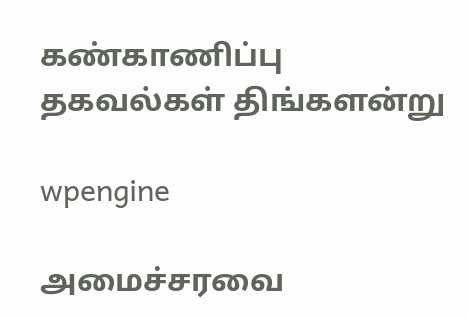கண்காணிப்பு தகவல்கள் திங்களன்று

wpengine

அமைச்சரவை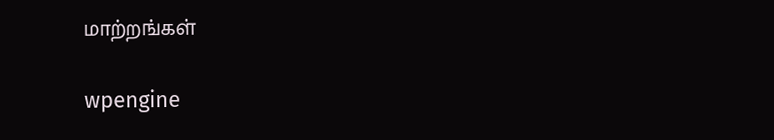மாற்றங்கள்

wpengine